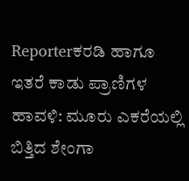Reporterಕರಡಿ ಹಾಗೂ ಇತರೆ ಕಾಡು ಪ್ರಾಣಿಗಳ ಹಾವಳಿ: ಮೂರು ಎಕರೆಯಲ್ಲಿ ಬಿತ್ತಿದ ಶೇಂಗಾ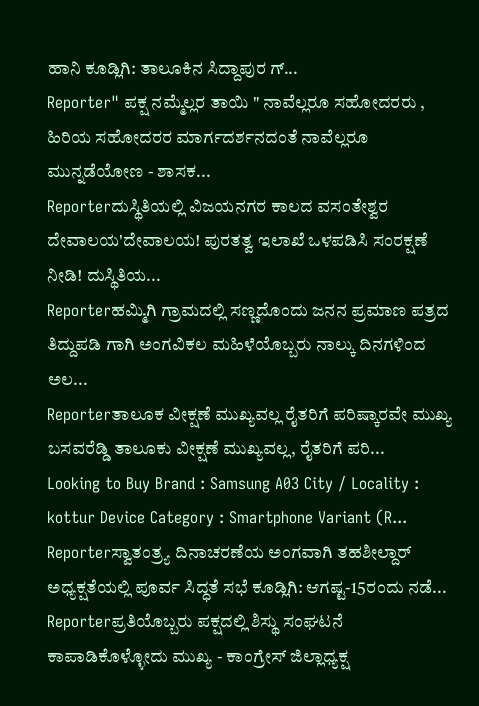ಹಾನಿ ಕೂಡ್ಲಿಗಿ: ತಾಲೂಕಿನ ಸಿದ್ದಾಪುರ ಗ್...
Reporter" ಪಕ್ಷ ನಮ್ಮೆಲ್ಲರ ತಾಯಿ " ನಾವೆಲ್ಲರೂ ಸಹೋದರರು , ಹಿರಿಯ ಸಹೋದರರ ಮಾರ್ಗದರ್ಶನದಂತೆ ನಾವೆಲ್ಲರೂ ಮುನ್ನಡೆಯೋಣ - ಶಾಸಕ...
Reporterದುಸ್ಥಿತಿಯಲ್ಲಿ ವಿಜಯನಗರ ಕಾಲದ ವಸಂತೇಶ್ವರ ದೇವಾಲಯ'ದೇವಾಲಯ! ಪುರತತ್ವ ಇಲಾಖೆ ಒಳಪಡಿಸಿ ಸಂರಕ್ಷಣೆ ನೀಡಿ! ದುಸ್ಥಿತಿಯ...
Reporterಹಮ್ಮಿಗಿ ಗ್ರಾಮದಲ್ಲಿ ಸಣ್ಣದೊಂದು ಜನನ ಪ್ರಮಾಣ ಪತ್ರದ ತಿದ್ದುಪಡಿ ಗಾಗಿ ಅಂಗವಿಕಲ ಮಹಿಳೆಯೊಬ್ಬರು ನಾಲ್ಕು ದಿನಗಳಿಂದ ಅಲ...
Reporterತಾಲೂಕ ವೀಕ್ಷಣೆ ಮುಖ್ಯವಲ್ಲ ರೈತರಿಗೆ ಪರಿಷ್ಕಾರವೇ ಮುಖ್ಯ ಬಸವರೆಡ್ಡಿ ತಾಲೂಕು ವೀಕ್ಷಣೆ ಮುಖ್ಯವಲ್ಲ, ರೈತರಿಗೆ ಪರಿ...
Looking to Buy Brand : Samsung A03 City / Locality : kottur Device Category : Smartphone Variant (R...
Reporterಸ್ವಾತಂತ್ರ್ಯ ದಿನಾಚರಣೆಯ ಅಂಗವಾಗಿ ತಹಶೀಲ್ದಾರ್ ಅಧ್ಯಕ್ಷತೆಯಲ್ಲಿ ಪೂರ್ವ ಸಿದ್ಧತೆ ಸಭೆ ಕೂಡ್ಲಿಗಿ: ಆಗಷ್ಟ-15ರಂದು ನಡೆ...
Reporterಪ್ರತಿಯೊಬ್ಬರು ಪಕ್ಷದಲ್ಲಿ ಶಿಸ್ಥು ಸಂಘಟನೆ ಕಾಪಾಡಿಕೊಳ್ಳೋದು ಮುಖ್ಯ - ಕಾಂಗ್ರೇಸ್ ಜಿಲ್ಲಾಧ್ಯಕ್ಷ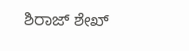ಶಿರಾಜ್ ಶೇಖ್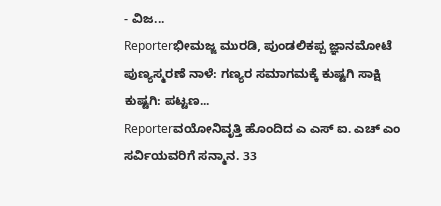- ವಿಜ...
Reporterಭೀಮಜ್ಜ ಮುರಡಿ, ಪುಂಡಲಿಕಪ್ಪ ಜ್ಞಾನಮೋಟೆ ಪುಣ್ಯಸ್ಮರಣೆ ನಾಳೆ: ಗಣ್ಯರ ಸಮಾಗಮಕ್ಕೆ ಕುಷ್ಟಗಿ ಸಾಕ್ಷಿ ಕುಷ್ಟಗಿ: ಪಟ್ಟಣ...
Reporterವಯೋನಿವೃತ್ತಿ ಹೊಂದಿದ ಎ ಎಸ್ ಐ. ಎಚ್ ಎಂ ಸರ್ವಿಯವರಿಗೆ ಸನ್ಮಾನ. 33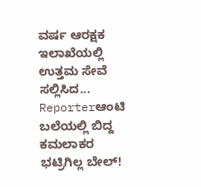ವರ್ಷ ಆರಕ್ಷಕ ಇಲಾಖೆಯಲ್ಲಿ ಉತ್ತಮ ಸೇವೆ ಸಲ್ಲಿಸಿದ...
Reporterಆಂಟಿ ಬಲೆಯಲ್ಲಿ ಬಿದ್ದ ಕಮಲಾಕರ ಭಟ್ರಿಗಿಲ್ಲ ಬೇಲ್!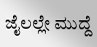ಜೈಲಲ್ಲೇ ಮುದ್ದೆ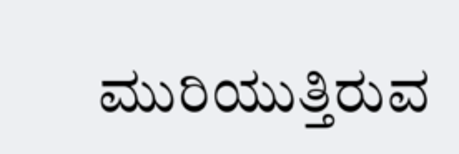ಮುರಿಯುತ್ತಿರುವ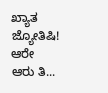ಖ್ಯಾತ ಜ್ಯೋತಿಷಿ! ಆರೇ ಆರು ತಿ...